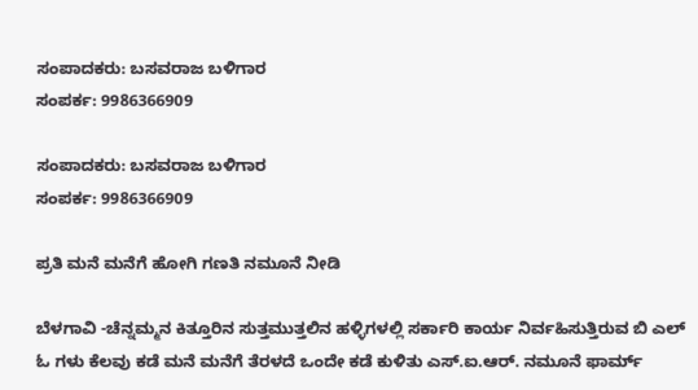ಸಂಪಾದಕರು: ಬಸವರಾಜ ಬಳಿಗಾರ
ಸಂಪರ್ಕ: 9986366909

ಸಂಪಾದಕರು: ಬಸವರಾಜ ಬಳಿಗಾರ
ಸಂಪರ್ಕ: 9986366909

ಪ್ರತಿ ಮನೆ ಮನೆಗೆ ಹೋಗಿ ಗಣತಿ ನಮೂನೆ ನೀಡಿ

ಬೆಳಗಾವಿ -ಚೆನ್ನಮ್ಮನ ಕಿತ್ತೂರಿನ ಸುತ್ತಮುತ್ತಲಿನ ಹಳ್ಳಿಗಳಲ್ಲಿ ಸರ್ಕಾರಿ ಕಾರ್ಯ ನಿರ್ವಹಿಸುತ್ತಿರುವ ಬಿ ಎಲ್ ಓ ಗಳು ಕೆಲವು ಕಡೆ ಮನೆ ಮನೆಗೆ ತೆರಳದೆ ಒಂದೇ ಕಡೆ ಕುಳಿತು ಎಸ್.ಐ.ಆರ್. ನಮೂನೆ ಫಾರ್ಮ್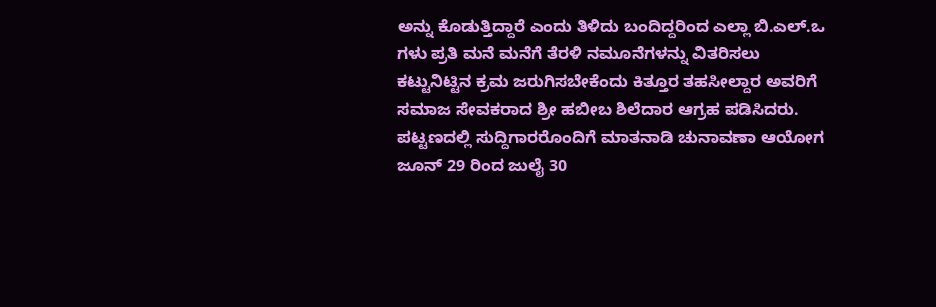ಅನ್ನು ಕೊಡುತ್ತಿದ್ದಾರೆ ಎಂದು ತಿಳಿದು ಬಂದಿದ್ದರಿಂದ ಎಲ್ಲಾ ಬಿ.ಎಲ್.ಒ ಗಳು ಪ್ರತಿ ಮನೆ ಮನೆಗೆ ತೆರಳಿ ನಮೂನೆಗಳನ್ನು ವಿತರಿಸಲು ಕಟ್ಟುನಿಟ್ಟಿನ ಕ್ರಮ ಜರುಗಿಸಬೇಕೆಂದು ಕಿತ್ತೂರ ತಹಸೀಲ್ದಾರ ಅವರಿಗೆ ಸಮಾಜ ಸೇವಕರಾದ ಶ್ರೀ ಹಬೀಬ ಶಿಲೆದಾರ ಆಗ್ರಹ ಪಡಿಸಿದರು.
ಪಟ್ಟಣದಲ್ಲಿ ಸುದ್ದಿಗಾರರೊಂದಿಗೆ ಮಾತನಾಡಿ ಚುನಾವಣಾ ಆಯೋಗ ಜೂನ್ 29 ರಿಂದ ಜುಲೈ 30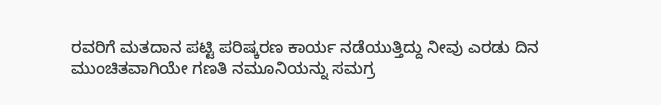ರವರಿಗೆ ಮತದಾನ ಪಟ್ಟಿ ಪರಿಷ್ಕರಣ ಕಾರ್ಯ ನಡೆಯುತ್ತಿದ್ದು ನೀವು ಎರಡು ದಿನ ಮುಂಚಿತವಾಗಿಯೇ ಗಣತಿ ನಮೂನಿಯನ್ನು ಸಮಗ್ರ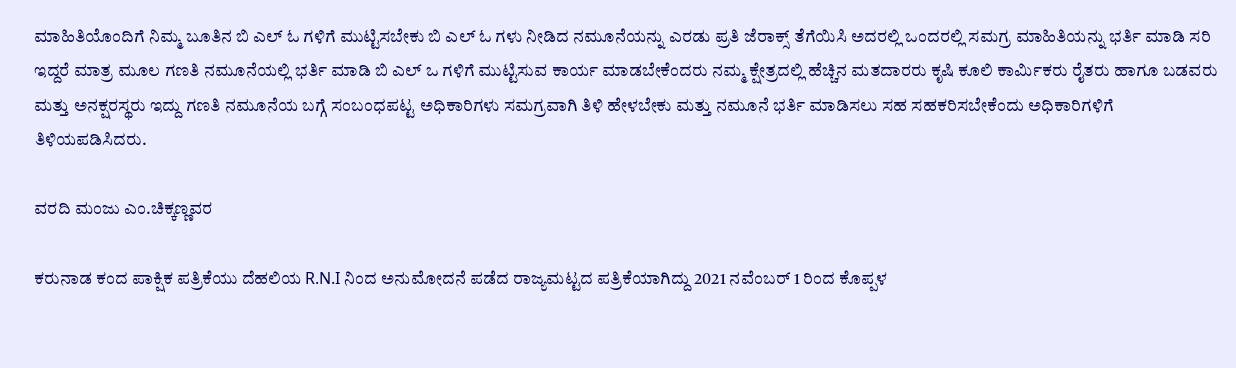ಮಾಹಿತಿಯೊಂದಿಗೆ ನಿಮ್ಮ ಬೂತಿನ ಬಿ ಎಲ್ ಓ ಗಳಿಗೆ ಮುಟ್ಟಿಸಬೇಕು ಬಿ ಎಲ್ ಓ ಗಳು ನೀಡಿದ ನಮೂನೆಯನ್ನು ಎರಡು ಪ್ರತಿ ಜೆರಾಕ್ಸ್ ತೆಗೆಯಿಸಿ ಅದರಲ್ಲಿ ಒಂದರಲ್ಲಿ ಸಮಗ್ರ ಮಾಹಿತಿಯನ್ನು ಭರ್ತಿ ಮಾಡಿ ಸರಿ ಇದ್ದರೆ ಮಾತ್ರ ಮೂಲ ಗಣತಿ ನಮೂನೆಯಲ್ಲಿ ಭರ್ತಿ ಮಾಡಿ ಬಿ ಎಲ್ ಒ ಗಳಿಗೆ ಮುಟ್ಟಿಸುವ ಕಾರ್ಯ ಮಾಡಬೇಕೆಂದರು ನಮ್ಮ ಕ್ಷೇತ್ರದಲ್ಲಿ ಹೆಚ್ಚಿನ ಮತದಾರರು ಕೃಷಿ ಕೂಲಿ ಕಾರ್ಮಿಕರು ರೈತರು ಹಾಗೂ ಬಡವರು ಮತ್ತು ಅನಕ್ಷರಸ್ಥರು ಇದ್ದು ಗಣತಿ ನಮೂನೆಯ ಬಗ್ಗೆ ಸಂಬಂಧಪಟ್ಟ ಅಧಿಕಾರಿಗಳು ಸಮಗ್ರವಾಗಿ ತಿಳಿ ಹೇಳಬೇಕು ಮತ್ತು ನಮೂನೆ ಭರ್ತಿ ಮಾಡಿಸಲು ಸಹ ಸಹಕರಿಸಬೇಕೆಂದು ಅಧಿಕಾರಿಗಳಿಗೆ ತಿಳಿಯಪಡಿಸಿದರು.

ವರದಿ ಮಂಜು ಎಂ.ಚಿಕ್ಕಣ್ಣವರ

ಕರುನಾಡ ಕಂದ ಪಾಕ್ಷಿಕ ಪತ್ರಿಕೆಯು ದೆಹಲಿಯ R.N.I ನಿಂದ ಅನುಮೋದನೆ ಪಡೆದ ರಾಜ್ಯಮಟ್ಟದ ಪತ್ರಿಕೆಯಾಗಿದ್ದು 2021 ನವೆಂಬರ್ 1 ರಿಂದ ಕೊಪ್ಪಳ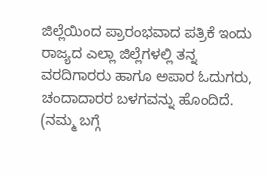ಜಿಲ್ಲೆಯಿಂದ ಪ್ರಾರಂಭವಾದ ಪತ್ರಿಕೆ ಇಂದು ರಾಜ್ಯದ ಎಲ್ಲಾ ಜಿಲ್ಲೆಗಳಲ್ಲಿ ತನ್ನ ವರದಿಗಾರರು ಹಾಗೂ ಅಪಾರ ಓದುಗರು, ಚಂದಾದಾರರ ಬಳಗವನ್ನು ಹೊಂದಿದೆ. (ನಮ್ಮ ಬಗ್ಗೆ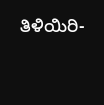ತಿಳಿಯಿರಿ-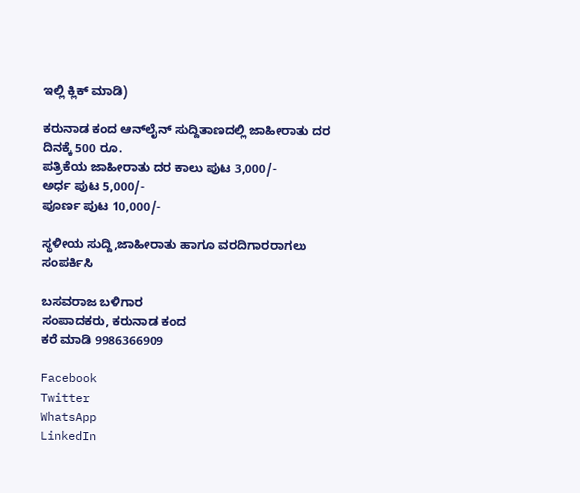ಇಲ್ಲಿ ಕ್ಲಿಕ್‌ ಮಾಡಿ)

ಕರುನಾಡ ಕಂದ ಆನ್‌ಲೈನ್‌ ಸುದ್ದಿತಾಣದಲ್ಲಿ ಜಾಹೀರಾತು ದರ ದಿನಕ್ಕೆ 500 ರೂ.
ಪತ್ರಿಕೆಯ ಜಾಹೀರಾತು ದರ ಕಾಲು ಪುಟ 3,000/-
ಅರ್ಧ ಪುಟ 5,000/-
ಪೂರ್ಣ ಪುಟ 10,000/-

ಸ್ಥಳೀಯ ಸುದ್ದಿ,ಜಾಹೀರಾತು ಹಾಗೂ ವರದಿಗಾರರಾಗಲು ಸಂಪರ್ಕಿಸಿ

ಬಸವರಾಜ ಬಳಿಗಾರ
ಸಂಪಾದಕರು, ಕರುನಾಡ ಕಂದ
ಕರೆ ಮಾಡಿ 9986366909

Facebook
Twitter
WhatsApp
LinkedIn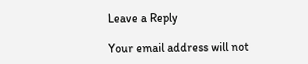Leave a Reply

Your email address will not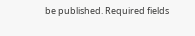be published. Required fields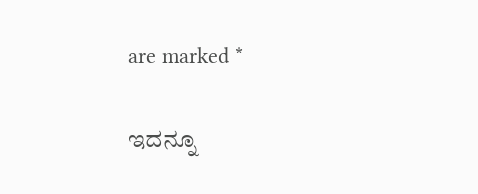are marked *

ಇದನ್ನೂ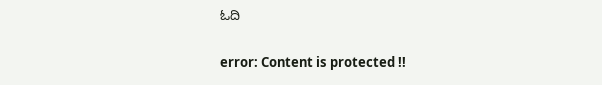ಓದಿ

error: Content is protected !!